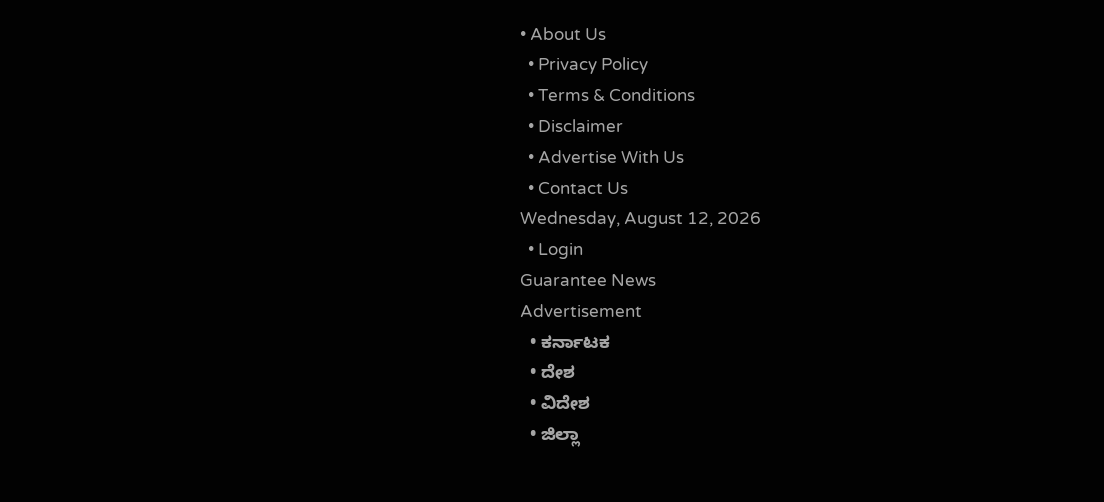• About Us
  • Privacy Policy
  • Terms & Conditions
  • Disclaimer
  • Advertise With Us
  • Contact Us
Wednesday, August 12, 2026
  • Login
Guarantee News
Advertisement
  • ಕರ್ನಾಟಕ
  • ದೇಶ
  • ವಿದೇಶ
  • ಜಿಲ್ಲಾ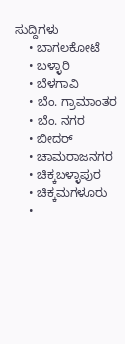ಸುದ್ದಿಗಳು
    • ಬಾಗಲಕೋಟೆ
    • ಬಳ್ಳಾರಿ
    • ಬೆಳಗಾವಿ
    • ಬೆಂ. ಗ್ರಾಮಾಂತರ
    • ಬೆಂ. ನಗರ
    • ಬೀದರ್
    • ಚಾಮರಾಜನಗರ
    • ಚಿಕ್ಕಬಳ್ಳಾಪುರ
    • ಚಿಕ್ಕಮಗಳೂರು
    •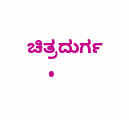ಚಿತ್ರದುರ್ಗ
    •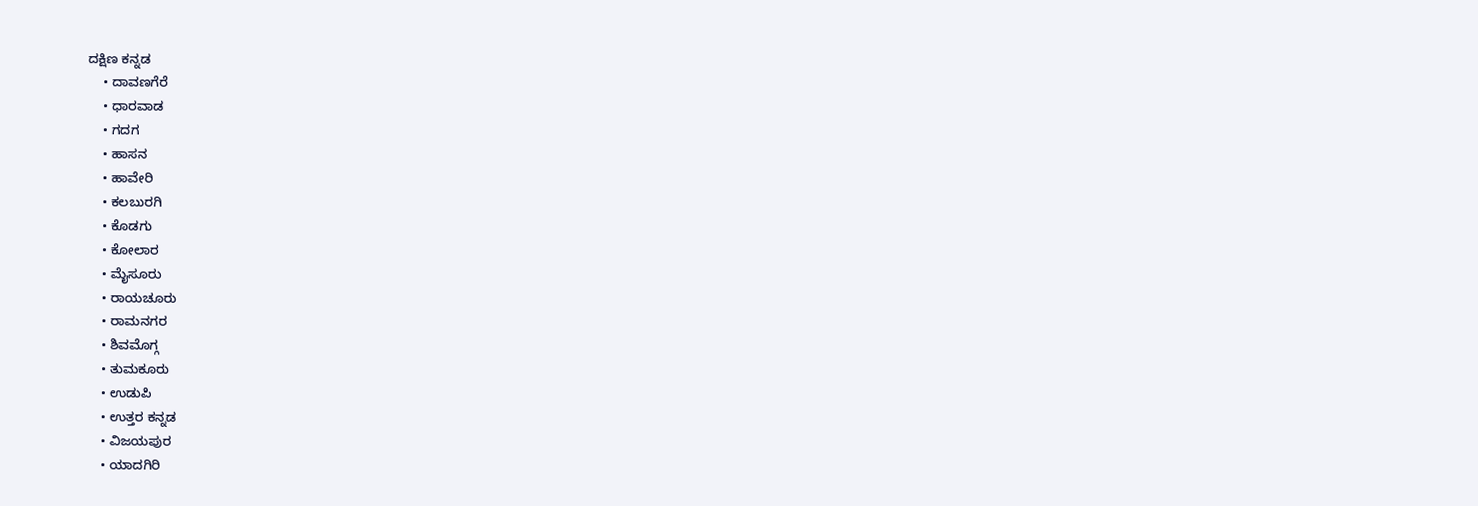ದಕ್ಷಿಣ ಕನ್ನಡ
    • ದಾವಣಗೆರೆ
    • ಧಾರವಾಡ
    • ಗದಗ
    • ಹಾಸನ
    • ಹಾವೇರಿ
    • ಕಲಬುರಗಿ
    • ಕೊಡಗು
    • ಕೋಲಾರ
    • ಮೈಸೂರು
    • ರಾಯಚೂರು
    • ರಾಮನಗರ
    • ಶಿವಮೊಗ್ಗ
    • ತುಮಕೂರು
    • ಉಡುಪಿ
    • ಉತ್ತರ ಕನ್ನಡ
    • ವಿಜಯಪುರ
    • ಯಾದಗಿರಿ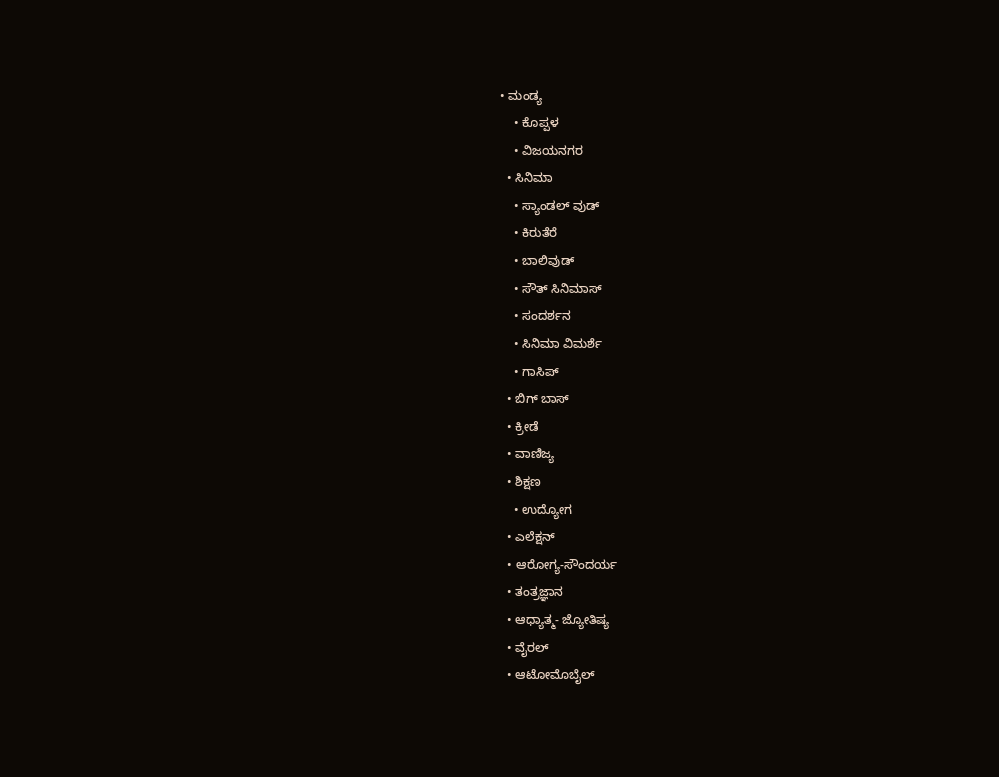• ಮಂಡ್ಯ
    • ಕೊಪ್ಪಳ
    • ವಿಜಯನಗರ
  • ಸಿನಿಮಾ
    • ಸ್ಯಾಂಡಲ್ ವುಡ್
    • ಕಿರುತೆರೆ
    • ಬಾಲಿವುಡ್
    • ಸೌತ್ ಸಿನಿಮಾಸ್
    • ಸಂದರ್ಶನ
    • ಸಿನಿಮಾ ವಿಮರ್ಶೆ
    • ಗಾಸಿಪ್
  • ಬಿಗ್ ಬಾಸ್
  • ಕ್ರೀಡೆ
  • ವಾಣಿಜ್ಯ
  • ಶಿಕ್ಷಣ
    • ಉದ್ಯೋಗ
  • ಎಲೆಕ್ಷನ್
  • ಆರೋಗ್ಯ-ಸೌಂದರ್ಯ
  • ತಂತ್ರಜ್ಞಾನ
  • ಆಧ್ಯಾತ್ಮ- ಜ್ಯೋತಿಷ್ಯ
  • ವೈರಲ್
  • ಆಟೋಮೊಬೈಲ್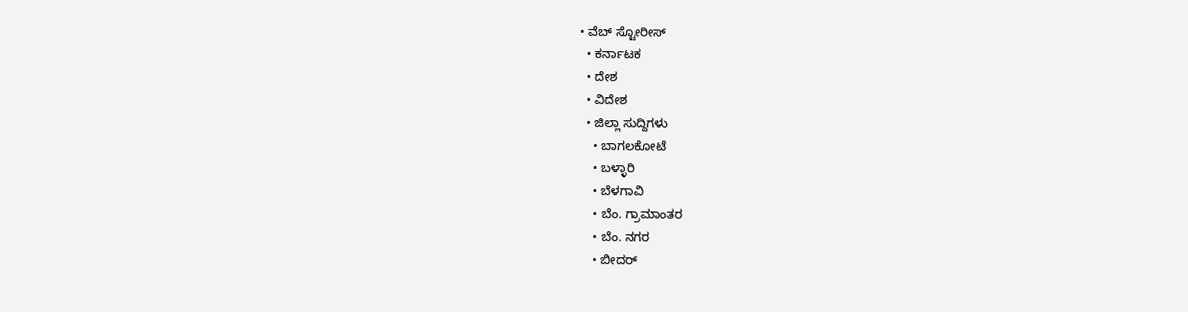• ವೆಬ್ ಸ್ಟೋರೀಸ್
  • ಕರ್ನಾಟಕ
  • ದೇಶ
  • ವಿದೇಶ
  • ಜಿಲ್ಲಾ ಸುದ್ದಿಗಳು
    • ಬಾಗಲಕೋಟೆ
    • ಬಳ್ಳಾರಿ
    • ಬೆಳಗಾವಿ
    • ಬೆಂ. ಗ್ರಾಮಾಂತರ
    • ಬೆಂ. ನಗರ
    • ಬೀದರ್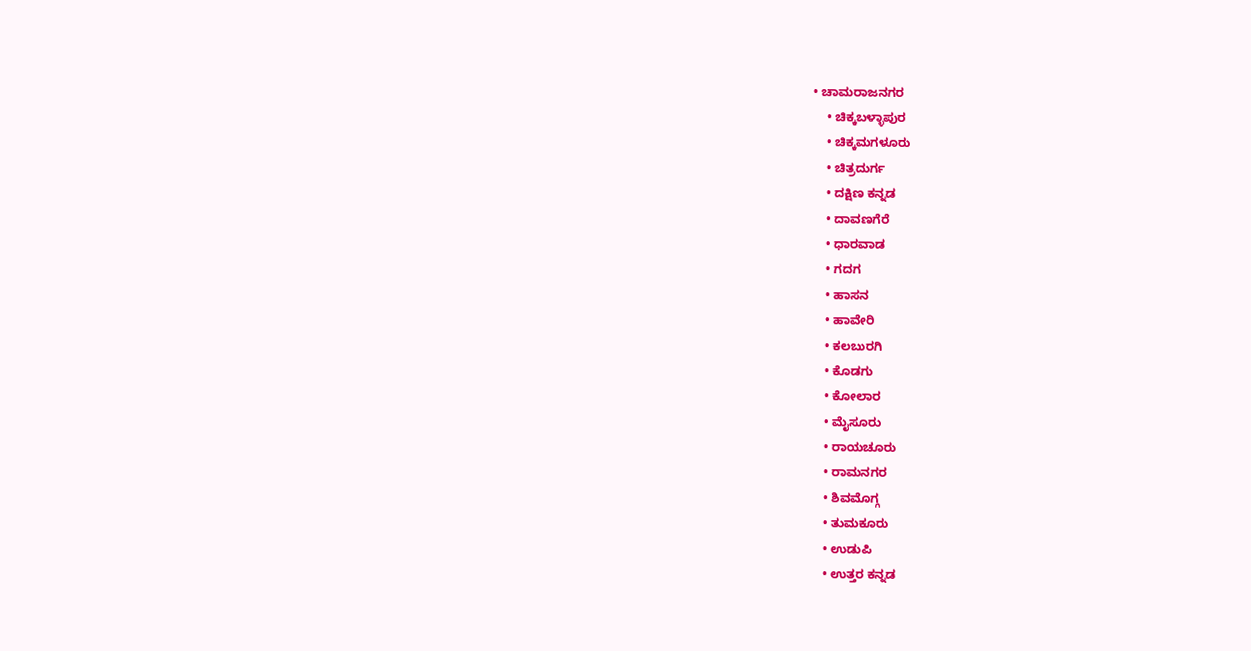• ಚಾಮರಾಜನಗರ
    • ಚಿಕ್ಕಬಳ್ಳಾಪುರ
    • ಚಿಕ್ಕಮಗಳೂರು
    • ಚಿತ್ರದುರ್ಗ
    • ದಕ್ಷಿಣ ಕನ್ನಡ
    • ದಾವಣಗೆರೆ
    • ಧಾರವಾಡ
    • ಗದಗ
    • ಹಾಸನ
    • ಹಾವೇರಿ
    • ಕಲಬುರಗಿ
    • ಕೊಡಗು
    • ಕೋಲಾರ
    • ಮೈಸೂರು
    • ರಾಯಚೂರು
    • ರಾಮನಗರ
    • ಶಿವಮೊಗ್ಗ
    • ತುಮಕೂರು
    • ಉಡುಪಿ
    • ಉತ್ತರ ಕನ್ನಡ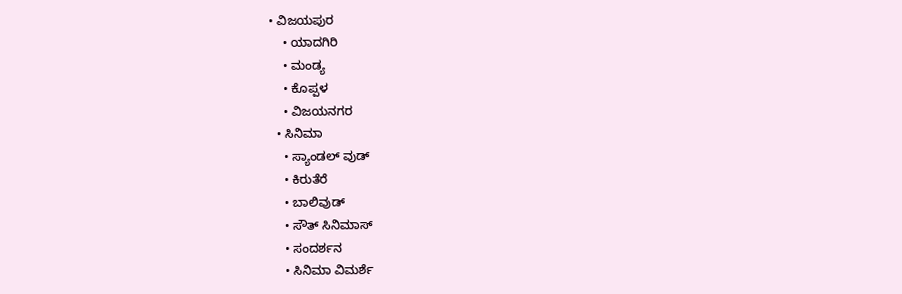• ವಿಜಯಪುರ
    • ಯಾದಗಿರಿ
    • ಮಂಡ್ಯ
    • ಕೊಪ್ಪಳ
    • ವಿಜಯನಗರ
  • ಸಿನಿಮಾ
    • ಸ್ಯಾಂಡಲ್ ವುಡ್
    • ಕಿರುತೆರೆ
    • ಬಾಲಿವುಡ್
    • ಸೌತ್ ಸಿನಿಮಾಸ್
    • ಸಂದರ್ಶನ
    • ಸಿನಿಮಾ ವಿಮರ್ಶೆ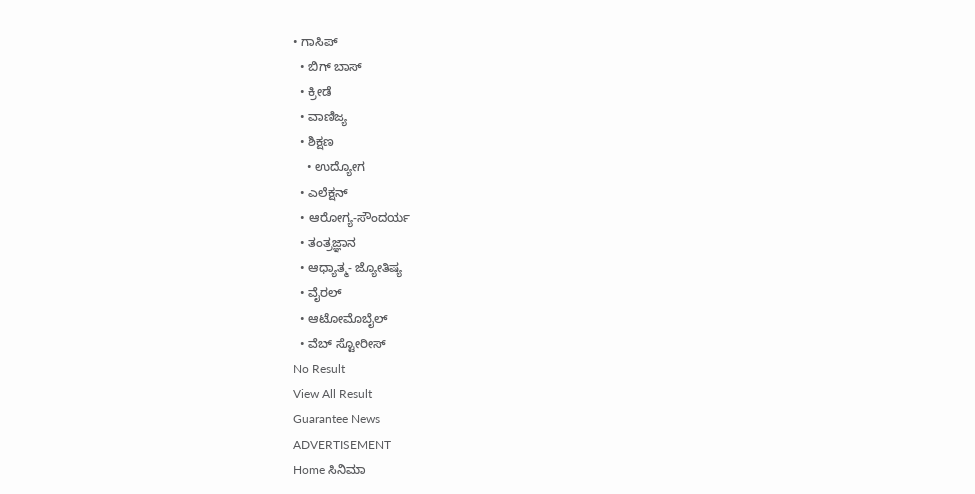• ಗಾಸಿಪ್
  • ಬಿಗ್ ಬಾಸ್
  • ಕ್ರೀಡೆ
  • ವಾಣಿಜ್ಯ
  • ಶಿಕ್ಷಣ
    • ಉದ್ಯೋಗ
  • ಎಲೆಕ್ಷನ್
  • ಆರೋಗ್ಯ-ಸೌಂದರ್ಯ
  • ತಂತ್ರಜ್ಞಾನ
  • ಆಧ್ಯಾತ್ಮ- ಜ್ಯೋತಿಷ್ಯ
  • ವೈರಲ್
  • ಆಟೋಮೊಬೈಲ್
  • ವೆಬ್ ಸ್ಟೋರೀಸ್
No Result
View All Result
Guarantee News
ADVERTISEMENT
Home ಸಿನಿಮಾ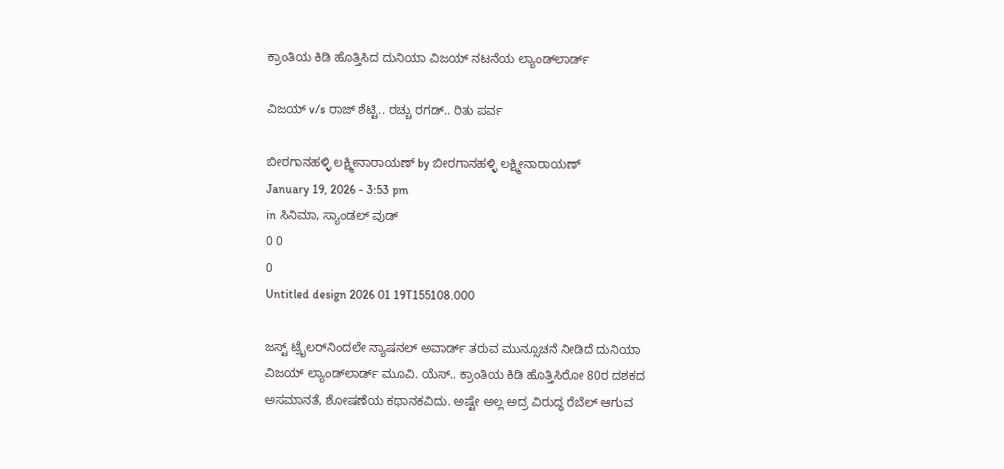ಕ್ರಾಂತಿಯ ಕಿಡಿ ಹೊತ್ತಿಸಿದ ದುನಿಯಾ ವಿಜಯ್ ನಟನೆಯ ಲ್ಯಾಂಡ್‌ಲಾರ್ಡ್‌

ವಿಜಯ್ v/s ರಾಜ್ ಶೆಟ್ಟಿ.. ರಚ್ಚು ರಗಡ್.. ರಿತು ಪರ್ವ

ಬೀರಗಾನಹಳ್ಳಿ ಲಕ್ಷ್ಮೀನಾರಾಯಣ್ by ಬೀರಗಾನಹಳ್ಳಿ ಲಕ್ಷ್ಮೀನಾರಾಯಣ್
January 19, 2026 - 3:53 pm
in ಸಿನಿಮಾ, ಸ್ಯಾಂಡಲ್ ವುಡ್
0 0
0
Untitled design 2026 01 19T155108.000

ಜಸ್ಟ್ ಟ್ರೈಲರ್‌‌ನಿಂದಲೇ ನ್ಯಾಷನಲ್ ಅವಾರ್ಡ್ ತರುವ ಮುನ್ಸೂಚನೆ ನೀಡಿದೆ ದುನಿಯಾ ವಿಜಯ್ ಲ್ಯಾಂಡ್‌‌ಲಾರ್ಡ್‌ ಮೂವಿ. ಯೆಸ್.. ಕ್ರಾಂತಿಯ ಕಿಡಿ ಹೊತ್ತಿಸಿರೋ 80ರ ದಶಕದ ಅಸಮಾನತೆ, ಶೋಷಣೆಯ ಕಥಾನಕವಿದು. ಅಷ್ಟೇ ಅಲ್ಲ ಅದ್ರ ವಿರುದ್ಧ ರೆಬೆಲ್ ಆಗುವ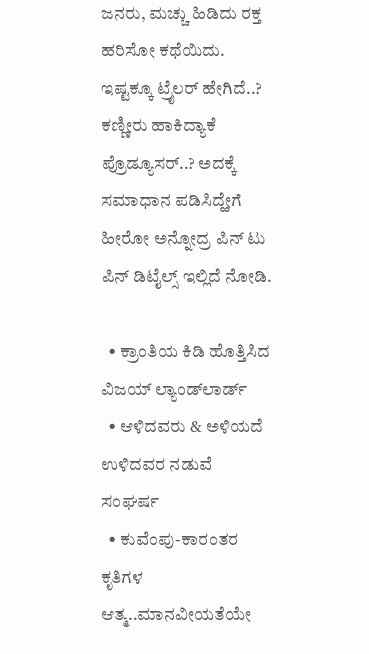ಜನರು, ಮಚ್ಚು ಹಿಡಿದು ರಕ್ತ ಹರಿಸೋ ಕಥೆಯಿದು. ಇಷ್ಟಕ್ಕೂ ಟ್ರೈಲರ್ ಹೇಗಿದೆ..? ಕಣ್ಣೀರು ಹಾಕಿದ್ಯಾಕೆ ಪ್ರೊಡ್ಯೂಸರ್..? ಅದಕ್ಕೆ ಸಮಾಧಾನ ಪಡಿಸಿದ್ಹೇಗೆ ಹೀರೋ ಅನ್ನೋದ್ರ ಪಿನ್ ಟು ಪಿನ್ ಡಿಟೈಲ್ಸ್ ಇಲ್ಲಿದೆ ನೋಡಿ.

  • ಕ್ರಾಂತಿಯ ಕಿಡಿ ಹೊತ್ತಿಸಿದ ವಿಜಯ್ ಲ್ಯಾಂಡ್‌ಲಾರ್ಡ್‌
  • ಆಳಿದವರು & ಅಳಿಯದೆ ಉಳಿದವರ ನಡುವೆ ಸಂಘರ್ಷ
  • ಕುವೆಂಪು-ಕಾರಂತರ ಕೃತಿಗಳ ಆತ್ಮ..ಮಾನವೀಯತೆಯೇ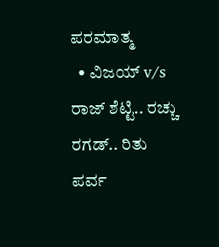ಪರಮಾತ್ಮ
  • ವಿಜಯ್ v/s ರಾಜ್ ಶೆಟ್ಟಿ.. ರಚ್ಚು ರಗಡ್.. ರಿತು ಪರ್ವ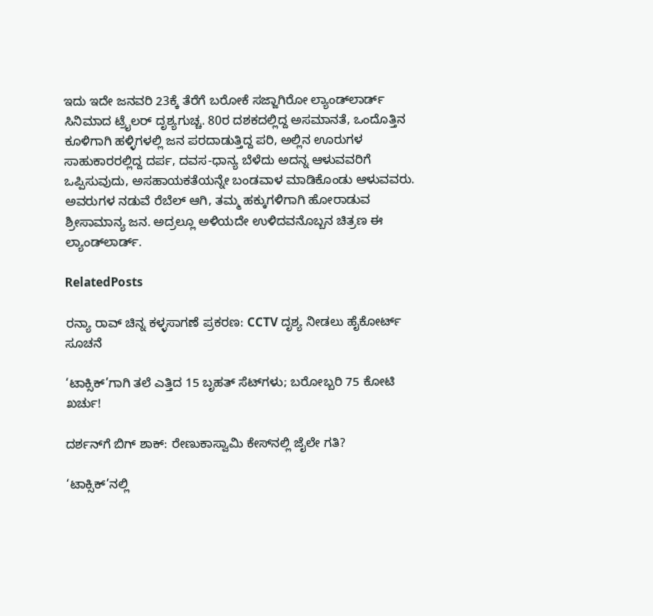ಇದು ಇದೇ ಜನವರಿ 23ಕ್ಕೆ ತೆರೆಗೆ ಬರೋಕೆ ಸಜ್ಜಾಗಿರೋ ಲ್ಯಾಂಡ್‌ಲಾರ್ಡ್‌ ಸಿನಿಮಾದ ಟ್ರೈಲರ್ ದೃಶ್ಯಗುಚ್ಚ. 80ರ ದಶಕದಲ್ಲಿದ್ದ ಅಸಮಾನತೆ, ಒಂದೊತ್ತಿನ ಕೂಳಿಗಾಗಿ ಹಳ್ಳಿಗಳಲ್ಲಿ ಜನ ಪರದಾಡುತ್ತಿದ್ದ ಪರಿ, ಅಲ್ಲಿನ ಊರುಗಳ ಸಾಹುಕಾರರಲ್ಲಿದ್ದ ದರ್ಪ, ದವಸ-ಧಾನ್ಯ ಬೆಳೆದು ಅದನ್ನ ಆಳುವವರಿಗೆ ಒಪ್ಪಿಸುವುದು, ಅಸಹಾಯಕತೆಯನ್ನೇ ಬಂಡವಾಳ ಮಾಡಿಕೊಂಡು ಆಳುವವರು. ಅವರುಗಳ ನಡುವೆ ರೆಬೆಲ್‌‌‌ ಆಗಿ, ತಮ್ಮ ಹಕ್ಕುಗಳಿಗಾಗಿ ಹೋರಾಡುವ ಶ್ರೀಸಾಮಾನ್ಯ ಜನ. ಅದ್ರಲ್ಲೂ ಅಳಿಯದೇ ಉಳಿದವನೊಬ್ಬನ ಚಿತ್ರಣ ಈ ಲ್ಯಾಂಡ್‌‌ಲಾರ್ಡ್‌.

RelatedPosts

ರನ್ಯಾ ರಾವ್ ಚಿನ್ನ ಕಳ್ಳಸಾಗಣೆ ಪ್ರಕರಣ: CCTV ದೃಶ್ಯ ನೀಡಲು ಹೈಕೋರ್ಟ್ ಸೂಚನೆ

‘ಟಾಕ್ಸಿಕ್’ಗಾಗಿ ತಲೆ ಎತ್ತಿದ 15 ಬೃಹತ್ ಸೆಟ್‌ಗಳು; ಬರೋಬ್ಬರಿ 75 ಕೋಟಿ ಖರ್ಚು!

ದರ್ಶನ್‌ಗೆ ಬಿಗ್ ಶಾಕ್: ರೇಣುಕಾಸ್ವಾಮಿ ಕೇಸ್‌ನಲ್ಲಿ ಜೈಲೇ ಗತಿ?

‘ಟಾಕ್ಸಿಕ್’ನಲ್ಲಿ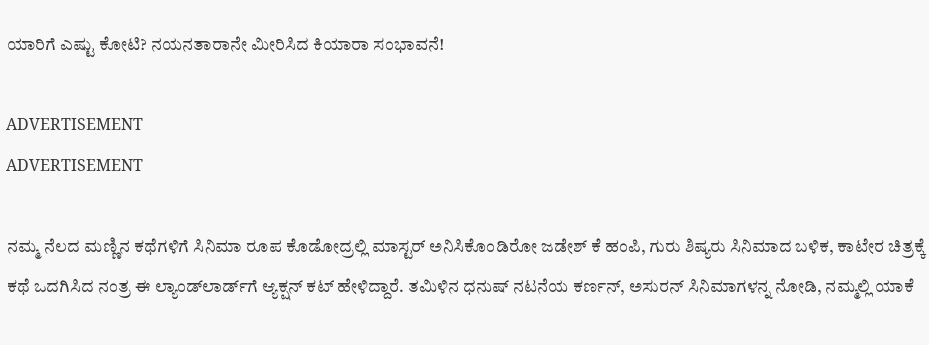ಯಾರಿಗೆ ಎಷ್ಟು ಕೋಟಿ? ನಯನತಾರಾನೇ ಮೀರಿಸಿದ ಕಿಯಾರಾ ಸಂಭಾವನೆ!

ADVERTISEMENT
ADVERTISEMENT

ನಮ್ಮ ನೆಲದ ಮಣ್ಣಿನ ಕಥೆಗಳಿಗೆ ಸಿನಿಮಾ ರೂಪ ಕೊಡೋದ್ರಲ್ಲಿ ಮಾಸ್ಟರ್ ಅನಿಸಿಕೊಂಡಿರೋ ಜಡೇಶ್ ಕೆ ಹಂಪಿ, ಗುರು ಶಿಷ್ಯರು ಸಿನಿಮಾದ ಬಳಿಕ, ಕಾಟೇರ ಚಿತ್ರಕ್ಕೆ ಕಥೆ ಒದಗಿಸಿದ ನಂತ್ರ ಈ ಲ್ಯಾಂಡ್‌ಲಾರ್ಡ್‌ಗೆ ಆ್ಯಕ್ಷನ್ ಕಟ್ ಹೇಳಿದ್ದಾರೆ. ತಮಿಳಿನ ಧನುಷ್ ನಟನೆಯ ಕರ್ಣನ್, ಅಸುರನ್ ಸಿನಿಮಾಗಳನ್ನ ನೋಡಿ, ನಮ್ಮಲ್ಲಿ ಯಾಕೆ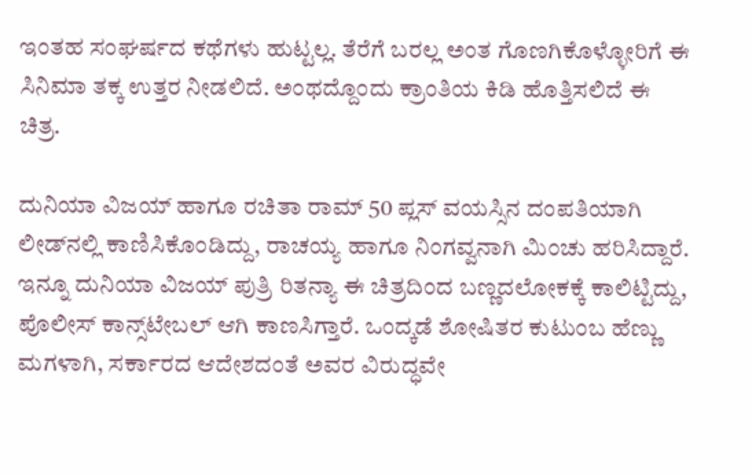ಇಂತಹ ಸಂಘರ್ಷದ ಕಥೆಗಳು ಹುಟ್ಟಲ್ಲ. ತೆರೆಗೆ ಬರಲ್ಲ ಅಂತ ಗೊಣಗಿಕೊಳ್ಳೋರಿಗೆ ಈ ಸಿನಿಮಾ ತಕ್ಕ ಉತ್ತರ ನೀಡಲಿದೆ. ಅಂಥದ್ದೊಂದು ಕ್ರಾಂತಿಯ ಕಿಡಿ ಹೊತ್ತಿಸಲಿದೆ ಈ ಚಿತ್ರ.

ದುನಿಯಾ ವಿಜಯ್ ಹಾಗೂ ರಚಿತಾ ರಾಮ್ 50 ಪ್ಲಸ್ ವಯಸ್ಸಿನ ದಂಪತಿಯಾಗಿ ಲೀಡ್‌ನಲ್ಲಿ ಕಾಣಿಸಿಕೊಂಡಿದ್ದು, ರಾಚಯ್ಯ ಹಾಗೂ ನಿಂಗವ್ವನಾಗಿ ಮಿಂಚು ಹರಿಸಿದ್ದಾರೆ. ಇನ್ನೂ ದುನಿಯಾ ವಿಜಯ್ ಪುತ್ರಿ ರಿತನ್ಯಾ ಈ ಚಿತ್ರದಿಂದ ಬಣ್ಣದಲೋಕಕ್ಕೆ ಕಾಲಿಟ್ಟಿದ್ದು, ಪೊಲೀಸ್ ಕಾನ್ಸ್‌ಟೇಬಲ್ ಆಗಿ ಕಾಣಸಿಗ್ತಾರೆ. ಒಂದ್ಕಡೆ ಶೋಷಿತರ ಕುಟುಂಬ ಹೆಣ್ಣು ಮಗಳಾಗಿ, ಸರ್ಕಾರದ ಆದೇಶದಂತೆ ಅವರ ವಿರುದ್ಧವೇ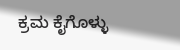ಕ್ರಮ ಕೈಗೊಳ್ಳು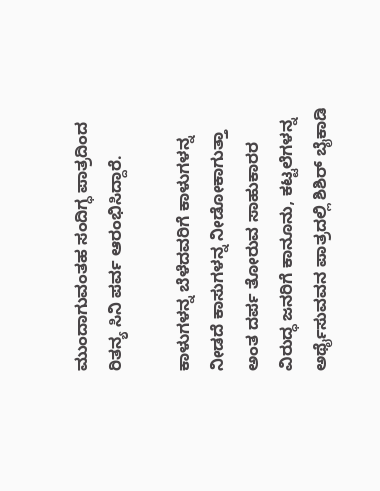ಮುಂದಾಗುವಂತಹ ಸಂದಿಗ್ಧ ಪಾತ್ರದಿಂದ ರಿತನ್ಯ ಸಿನಿ ಪರ್ವ ಆರಂಭಿಸಿದ್ದಾರೆ.

ಕಾಳುಗಳನ್ನ ಬೆಳೆದವರಿಗೆ ಕಾಳುಗಳನ್ನ ನೀಡದೆ ಕಾಸುಗಳನ್ನ ನೀಡೋಕಾಗುತ್ತಾ ಅಂತ ದರ್ಪ ತೋರುವ ಸಾಹುಕಾರರ ವಿರುದ್ಧ ಜನರಿಗೆ ಕಾನೂನು, ಕಟ್ಟಲೆಗಳನ್ನ ಅರ್ಥೈಸುವವನ ಪಾತ್ರದಲ್ಲಿ ಶಿಶಿರ್ ಬೈಕಾಡಿ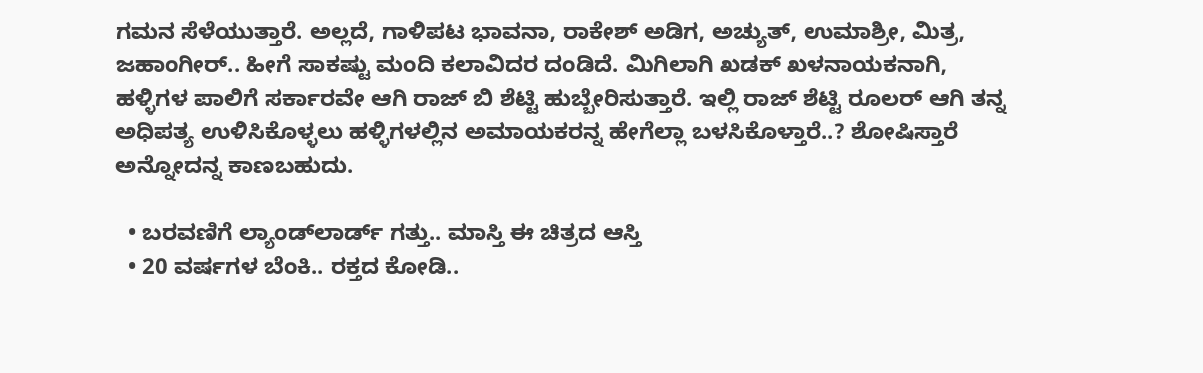ಗಮನ ಸೆಳೆಯುತ್ತಾರೆ. ಅಲ್ಲದೆ, ಗಾಳಿಪಟ ಭಾವನಾ, ರಾಕೇಶ್ ಅಡಿಗ, ಅಚ್ಯುತ್, ಉಮಾಶ್ರೀ, ಮಿತ್ರ, ಜಹಾಂಗೀರ್.. ಹೀಗೆ ಸಾಕಷ್ಟು ಮಂದಿ ಕಲಾವಿದರ ದಂಡಿದೆ. ಮಿಗಿಲಾಗಿ ಖಡಕ್ ಖಳನಾಯಕನಾಗಿ, ಹಳ್ಳಿಗಳ ಪಾಲಿಗೆ ಸರ್ಕಾರವೇ ಆಗಿ ರಾಜ್ ಬಿ ಶೆಟ್ಟಿ ಹುಬ್ಬೇರಿಸುತ್ತಾರೆ. ಇಲ್ಲಿ ರಾಜ್ ಶೆಟ್ಟಿ ರೂಲರ್ ಆಗಿ ತನ್ನ ಅಧಿಪತ್ಯ ಉಳಿಸಿಕೊಳ್ಳಲು ಹಳ್ಳಿಗಳಲ್ಲಿನ ಅಮಾಯಕರನ್ನ ಹೇಗೆಲ್ಲಾ ಬಳಸಿಕೊಳ್ತಾರೆ..? ಶೋಷಿಸ್ತಾರೆ ಅನ್ನೋದನ್ನ ಕಾಣಬಹುದು.

  • ಬರವಣಿಗೆ ಲ್ಯಾಂಡ್‌‌ಲಾರ್ಡ್ ಗತ್ತು.. ಮಾಸ್ತಿ ಈ ಚಿತ್ರದ ಆಸ್ತಿ
  • 20 ವರ್ಷಗಳ ಬೆಂಕಿ.. ರಕ್ತದ ಕೋಡಿ..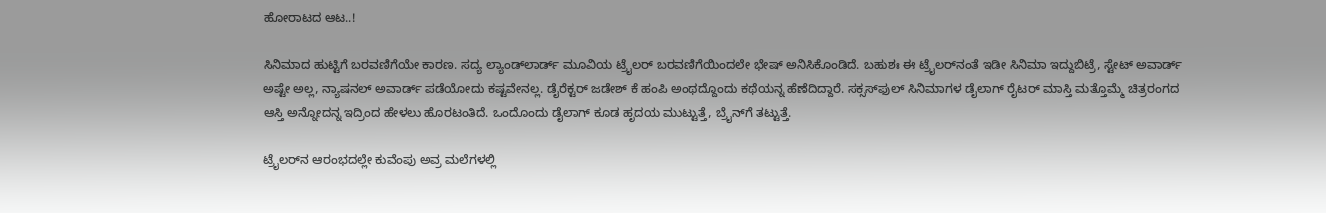ಹೋರಾಟದ ಆಟ..!

ಸಿನಿಮಾದ ಹುಟ್ಟಿಗೆ ಬರವಣಿಗೆಯೇ ಕಾರಣ. ಸದ್ಯ ಲ್ಯಾಂಡ್‌ಲಾರ್ಡ್‌ ಮೂವಿಯ ಟ್ರೈಲರ್ ಬರವಣಿಗೆಯಿಂದಲೇ ಭೇಷ್ ಅನಿಸಿಕೊಂಡಿದೆ. ಬಹುಶಃ ಈ ಟ್ರೈಲರ್‌‌ನಂತೆ ಇಡೀ ಸಿನಿಮಾ ಇದ್ದುಬಿಟ್ರೆ, ಸ್ಟೇಟ್ ಅವಾರ್ಡ್ ಅಷ್ಟೇ ಅಲ್ಲ, ನ್ಯಾಷನಲ್ ಅವಾರ್ಡ್‌ ಪಡೆಯೋದು ಕಷ್ಟವೇನಲ್ಲ. ಡೈರೆಕ್ಟರ್ ಜಡೇಶ್ ಕೆ ಹಂಪಿ ಅಂಥದ್ದೊಂದು ಕಥೆಯನ್ನ ಹೆಣೆದಿದ್ದಾರೆ. ಸಕ್ಸಸ್‌‌ಫುಲ್ ಸಿನಿಮಾಗಳ ಡೈಲಾಗ್ ರೈಟರ್ ಮಾಸ್ತಿ ಮತ್ತೊಮ್ಮೆ ಚಿತ್ರರಂಗದ ಆಸ್ತಿ ಅನ್ನೋದನ್ನ ಇದ್ರಿಂದ ಹೇಳಲು ಹೊರಟಂತಿದೆ. ಒಂದೊಂದು ಡೈಲಾಗ್ ಕೂಡ ಹೃದಯ ಮುಟ್ಟುತ್ತೆ, ಬ್ರೈನ್‌‌‌ಗೆ ತಟ್ಟುತ್ತೆ.

ಟ್ರೈಲರ್‌‌ನ ಆರಂಭದಲ್ಲೇ ಕುವೆಂಪು ಅವ್ರ ಮಲೆಗಳಲ್ಲಿ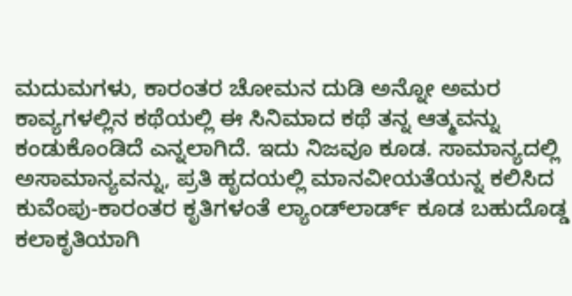ಮದುಮಗಳು, ಕಾರಂತರ ಚೋಮನ ದುಡಿ ಅನ್ನೋ ಅಮರ ಕಾವ್ಯಗಳಲ್ಲಿನ ಕಥೆಯಲ್ಲಿ ಈ ಸಿನಿಮಾದ ಕಥೆ ತನ್ನ ಆತ್ಮವನ್ನು ಕಂಡುಕೊಂಡಿದೆ ಎನ್ನಲಾಗಿದೆ. ಇದು ನಿಜವೂ ಕೂಡ. ಸಾಮಾನ್ಯದಲ್ಲಿ ಅಸಾಮಾನ್ಯವನ್ನು, ಪ್ರತಿ ಹೃದಯಲ್ಲಿ ಮಾನವೀಯತೆಯನ್ನ ಕಲಿಸಿದ ಕುವೆಂಪು-ಕಾರಂತರ ಕೃತಿಗಳಂತೆ ಲ್ಯಾಂಡ್‌‌ಲಾರ್ಡ್‌ ಕೂಡ ಬಹುದೊಡ್ಡ ಕಲಾಕೃತಿಯಾಗಿ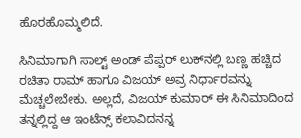ಹೊರಹೊಮ್ಮಲಿದೆ.

ಸಿನಿಮಾಗಾಗಿ ಸಾಲ್ಟ್ ಅಂಡ್ ಪೆಪ್ಪರ್ ಲುಕ್‌‌ನಲ್ಲಿ ಬಣ್ಣ ಹಚ್ಚಿದ ರಚಿತಾ ರಾಮ್ ಹಾಗೂ ವಿಜಯ್ ಅವ್ರ ನಿರ್ಧಾರವನ್ನು ಮೆಚ್ಚಲೇಬೇಕು. ಅಲ್ಲದೆ, ವಿಜಯ್ ಕುಮಾರ್ ಈ ಸಿನಿಮಾದಿಂದ ತನ್ನಲ್ಲಿದ್ದ ಆ ಇಂಟೆನ್ಸ್ ಕಲಾವಿದನನ್ನ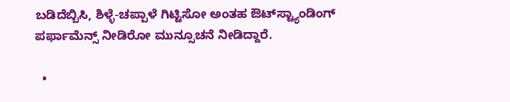ಬಡಿದೆಬ್ಬಿಸಿ, ಶಿಳ್ಳೆ-ಚಪ್ಪಾಳೆ ಗಿಟ್ಟಿಸೋ ಅಂತಹ ಔಟ್‌‌ಸ್ಟ್ಯಾಂಡಿಂಗ್ ಪರ್ಫಾಮೆನ್ಸ್ ನೀಡಿರೋ ಮುನ್ಸೂಚನೆ ನೀಡಿದ್ದಾರೆ.

  •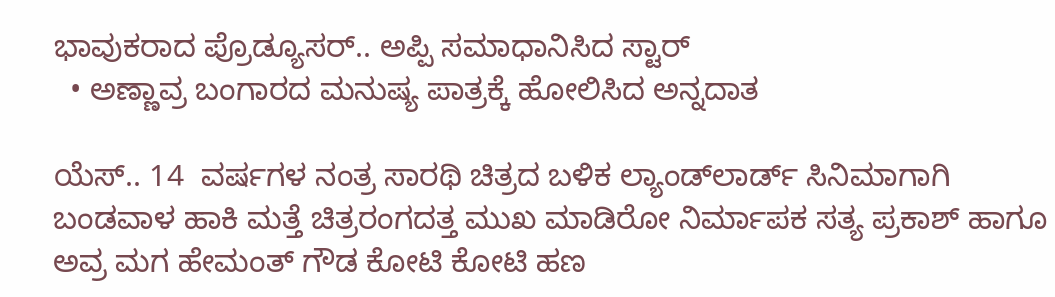ಭಾವುಕರಾದ ಪ್ರೊಡ್ಯೂಸರ್.. ಅಪ್ಪಿ ಸಮಾಧಾನಿಸಿದ ಸ್ಟಾರ್
  • ಅಣ್ಣಾವ್ರ ಬಂಗಾರದ ಮನುಷ್ಯ ಪಾತ್ರಕ್ಕೆ ಹೋಲಿಸಿದ ಅನ್ನದಾತ

ಯೆಸ್.. 14  ವರ್ಷಗಳ ನಂತ್ರ ಸಾರಥಿ ಚಿತ್ರದ ಬಳಿಕ ಲ್ಯಾಂಡ್‌ಲಾರ್ಡ್‌ ಸಿನಿಮಾಗಾಗಿ ಬಂಡವಾಳ ಹಾಕಿ ಮತ್ತೆ ಚಿತ್ರರಂಗದತ್ತ ಮುಖ ಮಾಡಿರೋ ನಿರ್ಮಾಪಕ ಸತ್ಯ ಪ್ರಕಾಶ್ ಹಾಗೂ ಅವ್ರ ಮಗ ಹೇಮಂತ್ ಗೌಡ ಕೋಟಿ ಕೋಟಿ ಹಣ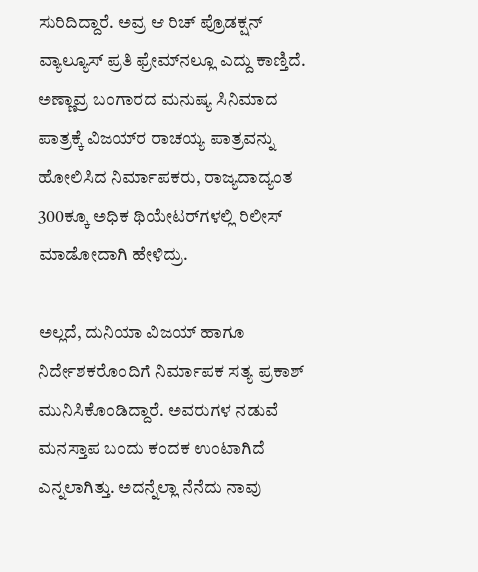ಸುರಿದಿದ್ದಾರೆ. ಅವ್ರ ಆ ರಿಚ್ ಪ್ರೊಡಕ್ಷನ್ ವ್ಯಾಲ್ಯೂಸ್ ಪ್ರತಿ ಫ್ರೇಮ್‌ನಲ್ಲೂ ಎದ್ದು ಕಾಣ್ತಿದೆ. ಅಣ್ಣಾವ್ರ ಬಂಗಾರದ ಮನುಷ್ಯ ಸಿನಿಮಾದ ಪಾತ್ರಕ್ಕೆ ವಿಜಯ್‌ರ ರಾಚಯ್ಯ ಪಾತ್ರವನ್ನು ಹೋಲಿಸಿದ ನಿರ್ಮಾಪಕರು, ರಾಜ್ಯದಾದ್ಯಂತ 300ಕ್ಕೂ ಅಧಿಕ ಥಿಯೇಟರ್‌ಗಳಲ್ಲಿ ರಿಲೀಸ್ ಮಾಡೋದಾಗಿ ಹೇಳಿದ್ರು.

ಅಲ್ಲದೆ, ದುನಿಯಾ ವಿಜಯ್ ಹಾಗೂ ನಿರ್ದೇಶಕರೊಂದಿಗೆ ನಿರ್ಮಾಪಕ ಸತ್ಯ ಪ್ರಕಾಶ್ ಮುನಿಸಿಕೊಂಡಿದ್ದಾರೆ. ಅವರುಗಳ ನಡುವೆ ಮನಸ್ತಾಪ ಬಂದು ಕಂದಕ ಉಂಟಾಗಿದೆ ಎನ್ನಲಾಗಿತ್ತು. ಅದನ್ನೆಲ್ಲಾ ನೆನೆದು ನಾವು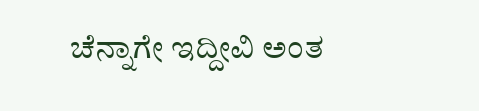ಚೆನ್ನಾಗೇ ಇದ್ದೀವಿ ಅಂತ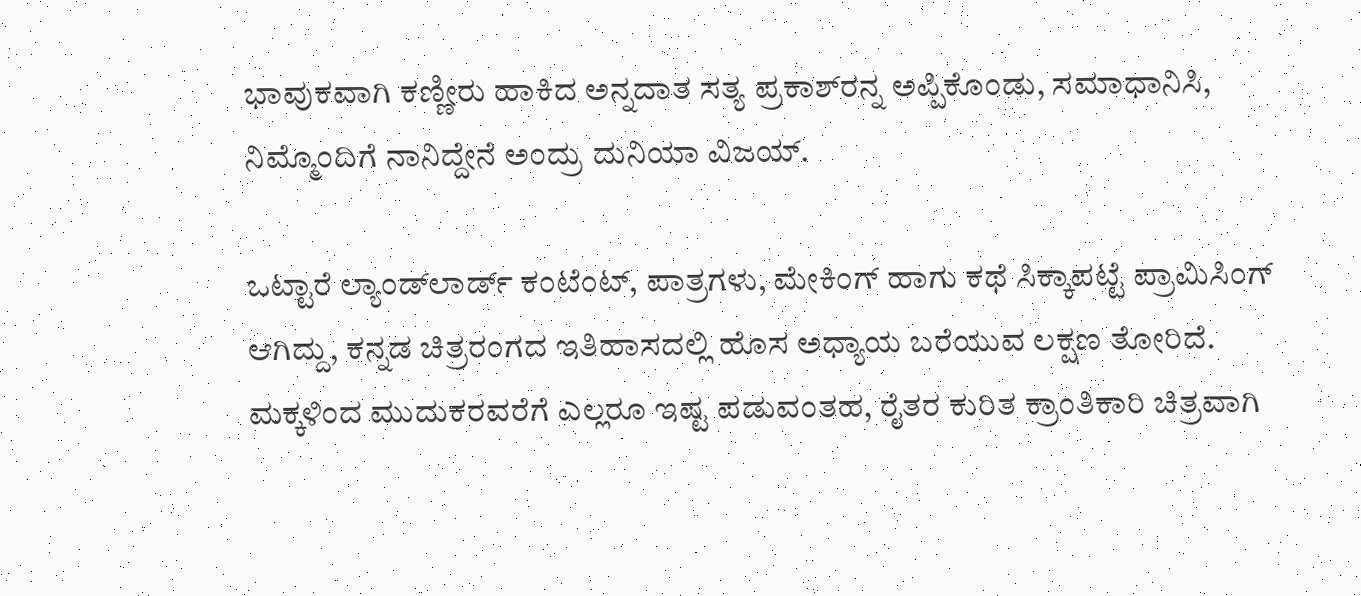ಭಾವುಕವಾಗಿ ಕಣ್ಣೀರು ಹಾಕಿದ ಅನ್ನದಾತ ಸತ್ಯ ಪ್ರಕಾಶ್‌ರನ್ನ ಅಪ್ಪಿಕೊಂಡು, ಸಮಾಧಾನಿಸಿ, ನಿಮ್ಮೊಂದಿಗೆ ನಾನಿದ್ದೇನೆ ಅಂದ್ರು ದುನಿಯಾ ವಿಜಯ್.

ಒಟ್ಟಾರೆ ಲ್ಯಾಂಡ್‌ಲಾರ್ಡ್‌ ಕಂಟೆಂಟ್, ಪಾತ್ರಗಳು, ಮೇಕಿಂಗ್ ಹಾಗು ಕಥೆ ಸಿಕ್ಕಾಪಟ್ಟೆ ಪ್ರಾಮಿಸಿಂಗ್ ಆಗಿದ್ದು, ಕನ್ನಡ ಚಿತ್ರರಂಗದ ಇತಿಹಾಸದಲ್ಲಿ ಹೊಸ ಅಧ್ಯಾಯ ಬರೆಯುವ ಲಕ್ಷಣ ತೋರಿದೆ. ಮಕ್ಕಳಿಂದ ಮುದುಕರವರೆಗೆ ಎಲ್ಲರೂ ಇಷ್ಟ ಪಡುವಂತಹ, ರೈತರ ಕುರಿತ ಕ್ರಾಂತಿಕಾರಿ ಚಿತ್ರವಾಗಿ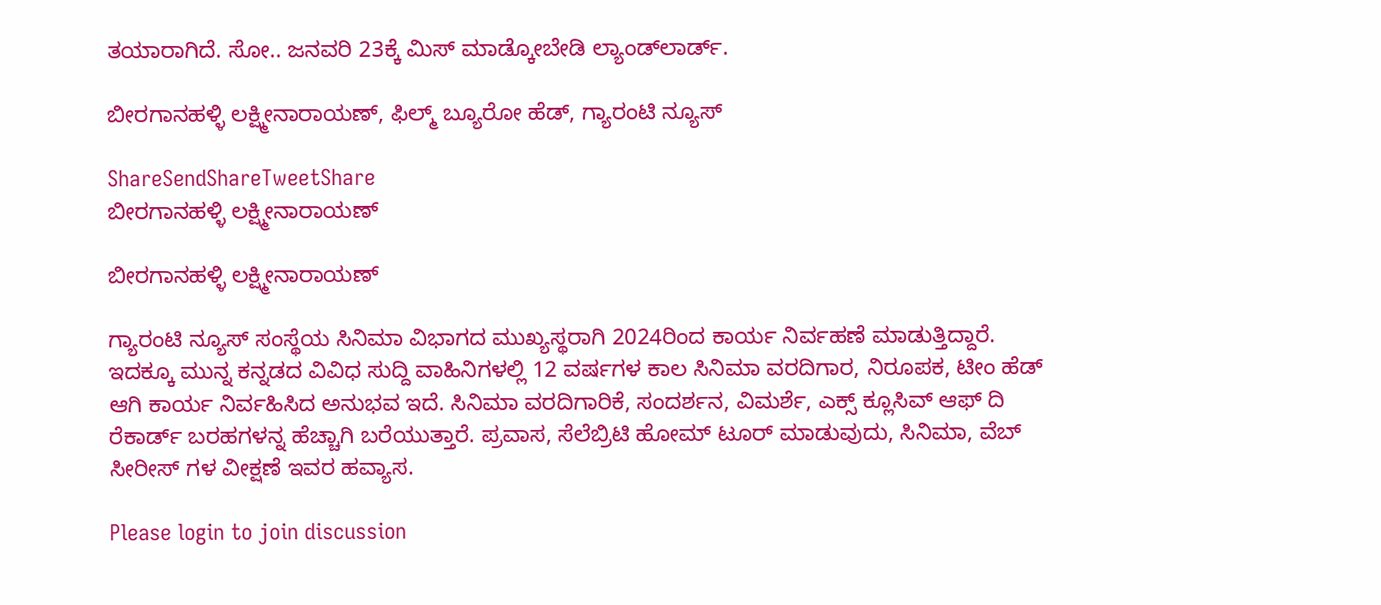ತಯಾರಾಗಿದೆ. ಸೋ.. ಜನವರಿ 23ಕ್ಕೆ ಮಿಸ್ ಮಾಡ್ಕೋಬೇಡಿ ಲ್ಯಾಂಡ್‌‌ಲಾರ್ಡ್.

ಬೀರಗಾನಹಳ್ಳಿ ಲಕ್ಷ್ಮೀನಾರಾಯಣ್, ಫಿಲ್ಮ್ ಬ್ಯೂರೋ ಹೆಡ್, ಗ್ಯಾರಂಟಿ ನ್ಯೂಸ್

ShareSendShareTweetShare
ಬೀರಗಾನಹಳ್ಳಿ ಲಕ್ಷ್ಮೀನಾರಾಯಣ್

ಬೀರಗಾನಹಳ್ಳಿ ಲಕ್ಷ್ಮೀನಾರಾಯಣ್

ಗ್ಯಾರಂಟಿ ನ್ಯೂಸ್ ಸಂಸ್ಥೆಯ ಸಿನಿಮಾ ವಿಭಾಗದ ಮುಖ್ಯಸ್ಥರಾಗಿ 2024ರಿಂದ ಕಾರ್ಯ ನಿರ್ವಹಣೆ ಮಾಡುತ್ತಿದ್ದಾರೆ. ಇದಕ್ಕೂ ಮುನ್ನ ಕನ್ನಡದ ವಿವಿಧ ಸುದ್ದಿ ವಾಹಿನಿಗಳಲ್ಲಿ 12 ವರ್ಷಗಳ ಕಾಲ ಸಿನಿಮಾ ವರದಿಗಾರ, ನಿರೂಪಕ, ಟೀಂ ಹೆಡ್ ಆಗಿ ಕಾರ್ಯ ನಿರ್ವಹಿಸಿದ ಅನುಭವ ಇದೆ. ಸಿನಿಮಾ ವರದಿಗಾರಿಕೆ, ಸಂದರ್ಶನ, ವಿಮರ್ಶೆ, ಎಕ್ಸ್ ಕ್ಲೂಸಿವ್ ಆಫ್ ದಿ ರೆಕಾರ್ಡ್ ಬರಹಗಳನ್ನ ಹೆಚ್ಚಾಗಿ ಬರೆಯುತ್ತಾರೆ. ಪ್ರವಾಸ, ಸೆಲೆಬ್ರಿಟಿ ಹೋಮ್ ಟೂರ್ ಮಾಡುವುದು, ಸಿನಿಮಾ, ವೆಬ್ ಸೀರೀಸ್ ಗಳ ವೀಕ್ಷಣೆ ಇವರ ಹವ್ಯಾಸ.

Please login to join discussion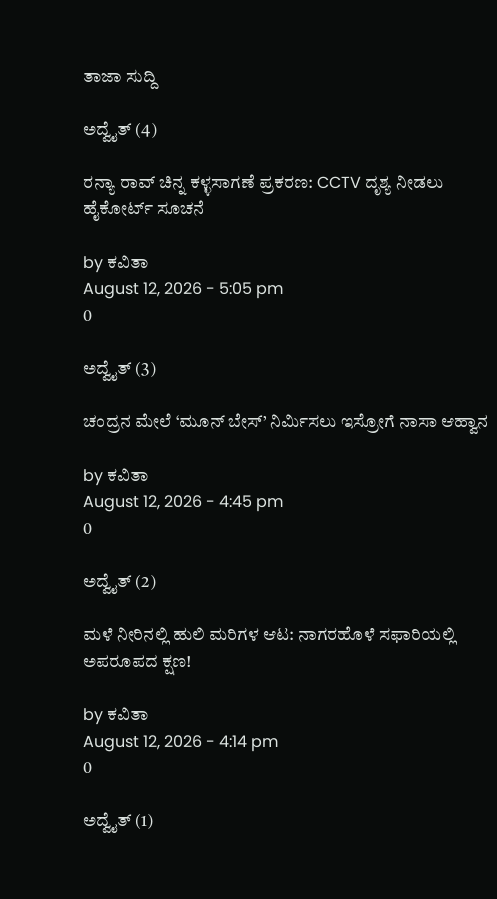ತಾಜಾ ಸುದ್ದಿ

ಅದ್ವೈತ್ (4)

ರನ್ಯಾ ರಾವ್ ಚಿನ್ನ ಕಳ್ಳಸಾಗಣೆ ಪ್ರಕರಣ: CCTV ದೃಶ್ಯ ನೀಡಲು ಹೈಕೋರ್ಟ್ ಸೂಚನೆ

by ಕವಿತಾ
August 12, 2026 - 5:05 pm
0

ಅದ್ವೈತ್ (3)

ಚಂದ್ರನ ಮೇಲೆ ‘ಮೂನ್ ಬೇಸ್’ ನಿರ್ಮಿಸಲು ಇಸ್ರೋಗೆ ನಾಸಾ ಆಹ್ವಾನ

by ಕವಿತಾ
August 12, 2026 - 4:45 pm
0

ಅದ್ವೈತ್ (2)

ಮಳೆ ನೀರಿನಲ್ಲಿ ಹುಲಿ ಮರಿಗಳ ಆಟ: ನಾಗರಹೊಳೆ ಸಫಾರಿಯಲ್ಲಿ ಅಪರೂಪದ ಕ್ಷಣ!

by ಕವಿತಾ
August 12, 2026 - 4:14 pm
0

ಅದ್ವೈತ್ (1)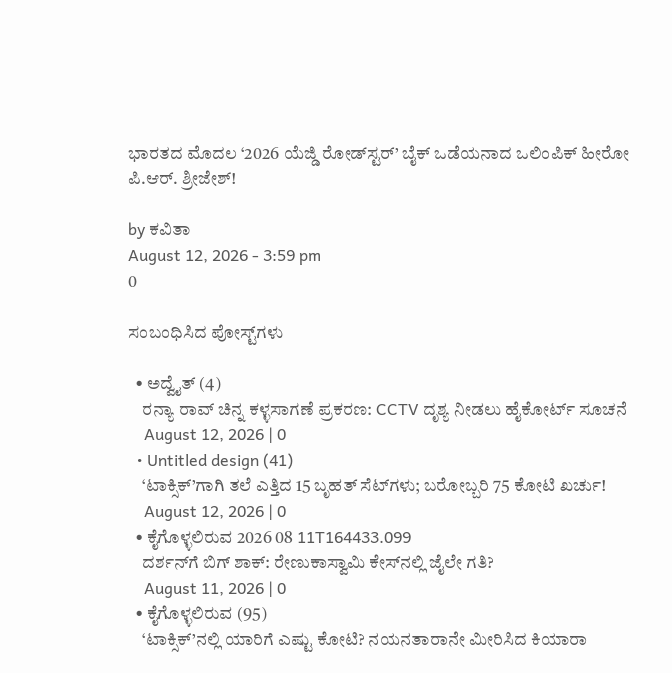ಭಾರತದ ಮೊದಲ ‘2026 ಯೆಜ್ಡಿ ರೋಡ್‌ಸ್ಟರ್’ ಬೈಕ್ ಒಡೆಯನಾದ ಒಲಿಂಪಿಕ್ ಹೀರೋ ಪಿ.ಆರ್. ಶ್ರೀಜೇಶ್!

by ಕವಿತಾ
August 12, 2026 - 3:59 pm
0

ಸಂಬಂಧಿಸಿದ ಪೋಸ್ಟ್‌ಗಳು

  • ಅದ್ವೈತ್ (4)
    ರನ್ಯಾ ರಾವ್ ಚಿನ್ನ ಕಳ್ಳಸಾಗಣೆ ಪ್ರಕರಣ: CCTV ದೃಶ್ಯ ನೀಡಲು ಹೈಕೋರ್ಟ್ ಸೂಚನೆ
    August 12, 2026 | 0
  • Untitled design (41)
    ‘ಟಾಕ್ಸಿಕ್’ಗಾಗಿ ತಲೆ ಎತ್ತಿದ 15 ಬೃಹತ್ ಸೆಟ್‌ಗಳು; ಬರೋಬ್ಬರಿ 75 ಕೋಟಿ ಖರ್ಚು!
    August 12, 2026 | 0
  • ಕೈಗೊಳ್ಳಲಿರುವ 2026 08 11T164433.099
    ದರ್ಶನ್‌ಗೆ ಬಿಗ್ ಶಾಕ್: ರೇಣುಕಾಸ್ವಾಮಿ ಕೇಸ್‌ನಲ್ಲಿ ಜೈಲೇ ಗತಿ?
    August 11, 2026 | 0
  • ಕೈಗೊಳ್ಳಲಿರುವ (95)
    ‘ಟಾಕ್ಸಿಕ್’ನಲ್ಲಿ ಯಾರಿಗೆ ಎಷ್ಟು ಕೋಟಿ? ನಯನತಾರಾನೇ ಮೀರಿಸಿದ ಕಿಯಾರಾ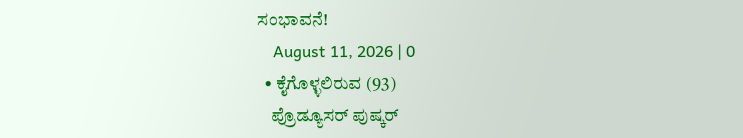ಸಂಭಾವನೆ!
    August 11, 2026 | 0
  • ಕೈಗೊಳ್ಳಲಿರುವ (93)
    ಪ್ರೊಡ್ಯೂಸರ್ ಪುಷ್ಕರ್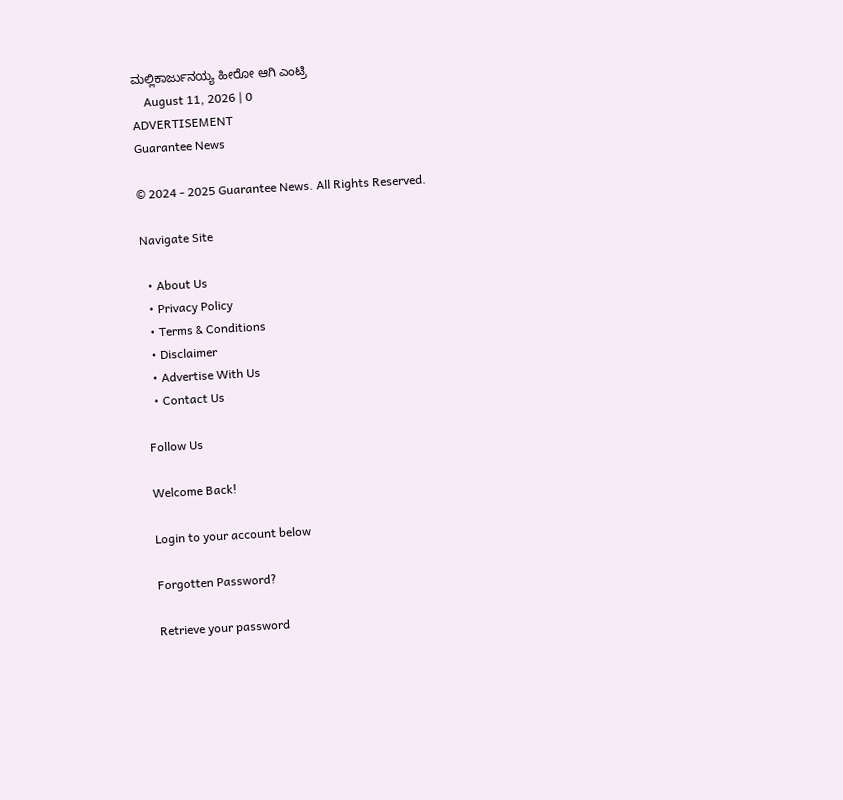ಮಲ್ಲಿಕಾರ್ಜುನಯ್ಯ ಹೀರೋ ಆಗಿ ಎಂಟ್ರಿ
    August 11, 2026 | 0
ADVERTISEMENT
Guarantee News

© 2024 - 2025 Guarantee News. All Rights Reserved.

Navigate Site

  • About Us
  • Privacy Policy
  • Terms & Conditions
  • Disclaimer
  • Advertise With Us
  • Contact Us

Follow Us

Welcome Back!

Login to your account below

Forgotten Password?

Retrieve your password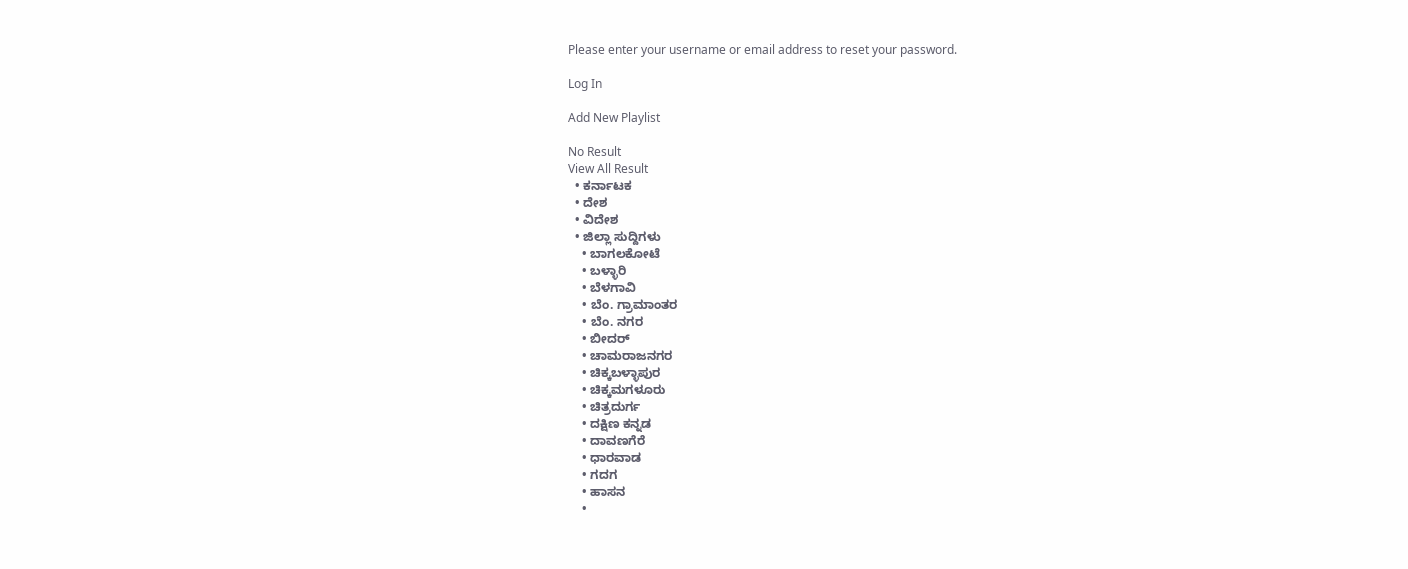Please enter your username or email address to reset your password.

Log In

Add New Playlist

No Result
View All Result
  • ಕರ್ನಾಟಕ
  • ದೇಶ
  • ವಿದೇಶ
  • ಜಿಲ್ಲಾ ಸುದ್ದಿಗಳು
    • ಬಾಗಲಕೋಟೆ
    • ಬಳ್ಳಾರಿ
    • ಬೆಳಗಾವಿ
    • ಬೆಂ. ಗ್ರಾಮಾಂತರ
    • ಬೆಂ. ನಗರ
    • ಬೀದರ್
    • ಚಾಮರಾಜನಗರ
    • ಚಿಕ್ಕಬಳ್ಳಾಪುರ
    • ಚಿಕ್ಕಮಗಳೂರು
    • ಚಿತ್ರದುರ್ಗ
    • ದಕ್ಷಿಣ ಕನ್ನಡ
    • ದಾವಣಗೆರೆ
    • ಧಾರವಾಡ
    • ಗದಗ
    • ಹಾಸನ
    •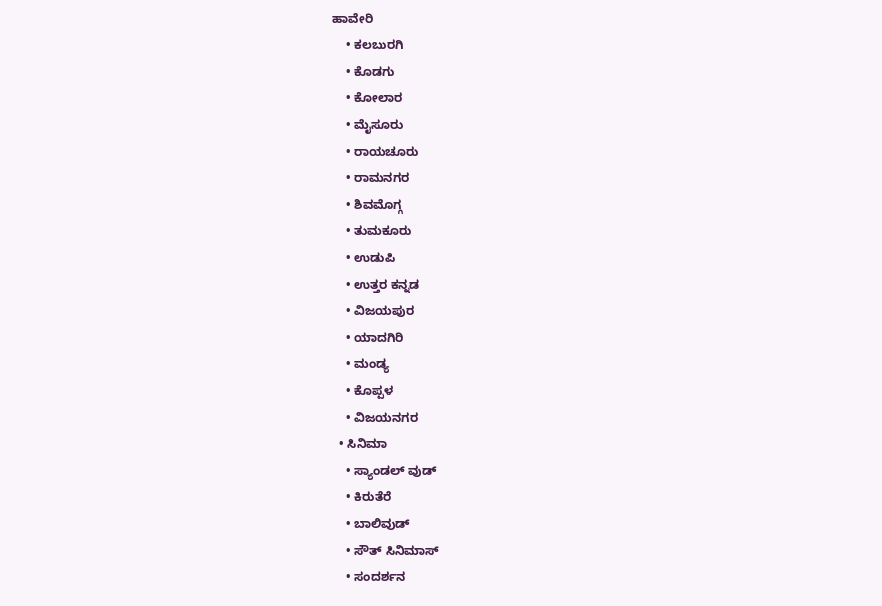ಹಾವೇರಿ
    • ಕಲಬುರಗಿ
    • ಕೊಡಗು
    • ಕೋಲಾರ
    • ಮೈಸೂರು
    • ರಾಯಚೂರು
    • ರಾಮನಗರ
    • ಶಿವಮೊಗ್ಗ
    • ತುಮಕೂರು
    • ಉಡುಪಿ
    • ಉತ್ತರ ಕನ್ನಡ
    • ವಿಜಯಪುರ
    • ಯಾದಗಿರಿ
    • ಮಂಡ್ಯ
    • ಕೊಪ್ಪಳ
    • ವಿಜಯನಗರ
  • ಸಿನಿಮಾ
    • ಸ್ಯಾಂಡಲ್ ವುಡ್
    • ಕಿರುತೆರೆ
    • ಬಾಲಿವುಡ್
    • ಸೌತ್ ಸಿನಿಮಾಸ್
    • ಸಂದರ್ಶನ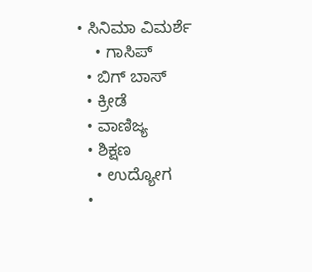• ಸಿನಿಮಾ ವಿಮರ್ಶೆ
    • ಗಾಸಿಪ್
  • ಬಿಗ್ ಬಾಸ್
  • ಕ್ರೀಡೆ
  • ವಾಣಿಜ್ಯ
  • ಶಿಕ್ಷಣ
    • ಉದ್ಯೋಗ
  •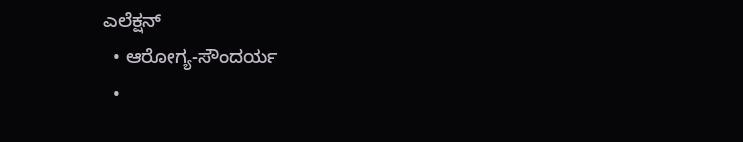ಎಲೆಕ್ಷನ್
  • ಆರೋಗ್ಯ-ಸೌಂದರ್ಯ
  •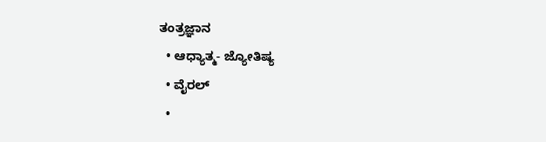ತಂತ್ರಜ್ಞಾನ
  • ಆಧ್ಯಾತ್ಮ- ಜ್ಯೋತಿಷ್ಯ
  • ವೈರಲ್
  •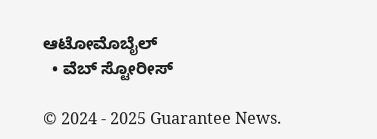ಆಟೋಮೊಬೈಲ್
  • ವೆಬ್ ಸ್ಟೋರೀಸ್

© 2024 - 2025 Guarantee News.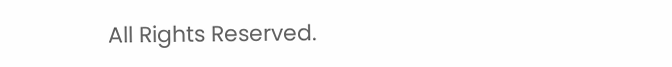All Rights Reserved.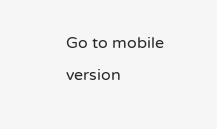Go to mobile version